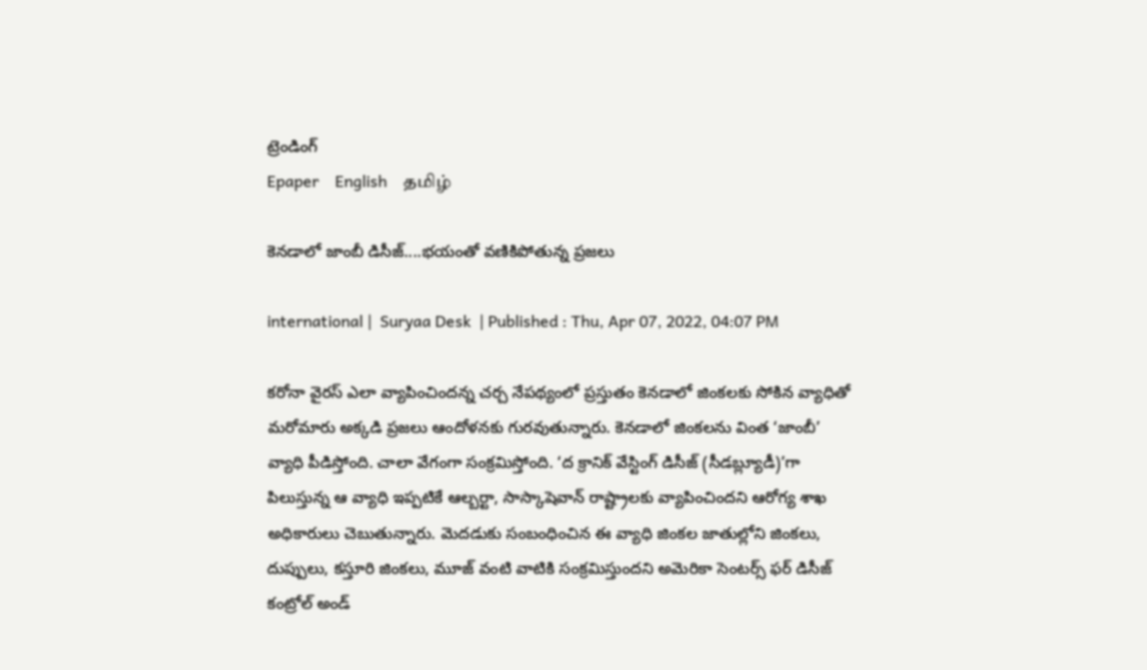ట్రెండింగ్
Epaper    English    தமிழ்

కెనడాలో జాంబీ డిసీజ్....భయంతో వణికిపోతున్న ప్రజలు

international |  Suryaa Desk  | Published : Thu, Apr 07, 2022, 04:07 PM

కరోనా వైరస్ ఎలా వ్యాపించిందన్న చర్చ నేపథ్యంలో ప్రస్తుతం కెనడాలో జింకలకు సోకిన వ్యాధితో మరోమారు అక్కడి ప్రజలు ఆందోళనకు గురవుతున్నారు. కెనడాలో జింకలను వింత ‘జాంబీ’ వ్యాధి పీడిస్తోంది. చాలా వేగంగా సంక్రమిస్తోంది. ‘ద క్రానిక్ వేస్టింగ్ డిసీజ్ (సీడబ్ల్యూడీ)’గా పిలుస్తున్న ఆ వ్యాధి ఇప్పటికే ఆల్బర్టా, సాస్కాషెవాన్ రాష్ట్రాలకు వ్యాపించిందని ఆరోగ్య శాఖ అధికారులు చెబుతున్నారు. మెదడుకు సంబంధించిన ఈ వ్యాధి జింకల జాతుల్లోని జింకలు, దుప్పులు, కస్తూరి జింకలు, మూజ్ వంటి వాటికి సంక్రమిస్తుందని అమెరికా సెంటర్స్ ఫర్ డిసీజ్ కంట్రోల్ అండ్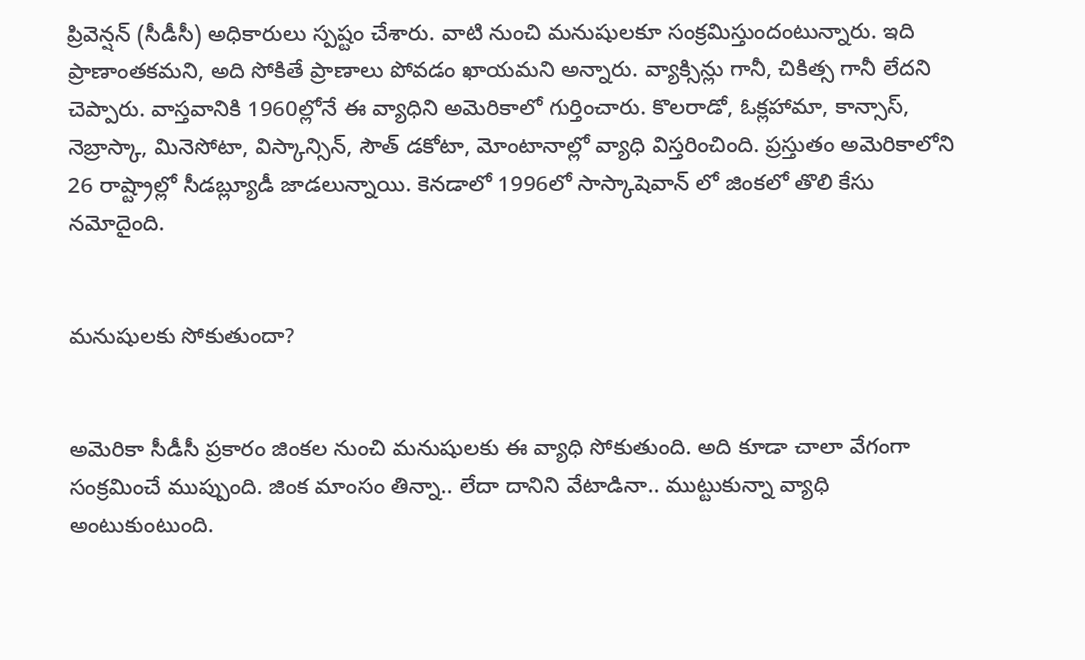ప్రివెన్షన్ (సీడీసీ) అధికారులు స్పష్టం చేశారు. వాటి నుంచి మనుషులకూ సంక్రమిస్తుందంటున్నారు. ఇది ప్రాణాంతకమని, అది సోకితే ప్రాణాలు పోవడం ఖాయమని అన్నారు. వ్యాక్సిన్లు గానీ, చికిత్స గానీ లేదని చెప్పారు. వాస్తవానికి 1960ల్లోనే ఈ వ్యాధిని అమెరికాలో గుర్తించారు. కొలరాడో, ఓక్లహామా, కాన్సాస్, నెబ్రాస్కా, మినెసోటా, విస్కాన్సిన్, సౌత్ డకోటా, మోంటానాల్లో వ్యాధి విస్తరించింది. ప్రస్తుతం అమెరికాలోని 26 రాష్ట్రాల్లో సీడబ్ల్యూడీ జాడలున్నాయి. కెనడాలో 1996లో సాస్కాషెవాన్ లో జింకలో తొలి కేసు నమోదైంది.


మనుషులకు సోకుతుందా?


అమెరికా సీడీసీ ప్రకారం జింకల నుంచి మనుషులకు ఈ వ్యాధి సోకుతుంది. అది కూడా చాలా వేగంగా సంక్రమించే ముప్పుంది. జింక మాంసం తిన్నా.. లేదా దానిని వేటాడినా.. ముట్టుకున్నా వ్యాధి అంటుకుంటుంది.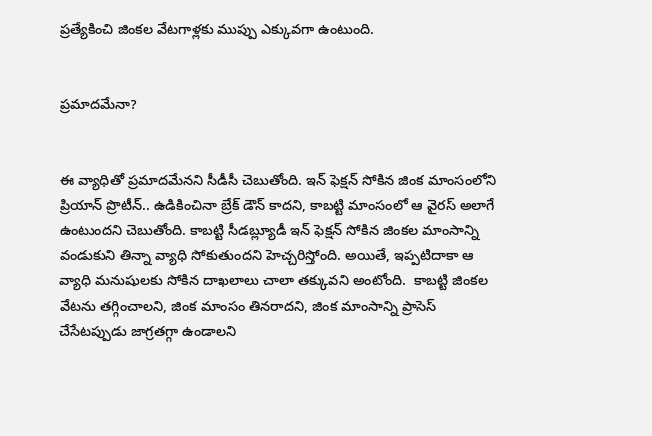ప్రత్యేకించి జింకల వేటగాళ్లకు ముప్పు ఎక్కువగా ఉంటుంది.


ప్రమాదమేనా?


ఈ వ్యాధితో ప్రమాదమేనని సీడీసీ చెబుతోంది. ఇన్ ఫెక్షన్ సోకిన జింక మాంసంలోని ప్రియాన్ ప్రొటీన్.. ఉడికించినా బ్రేక్ డౌన్ కాదని, కాబట్టి మాంసంలో ఆ వైరస్ అలాగే ఉంటుందని చెబుతోంది. కాబట్టి సీడబ్ల్యూడీ ఇన్ ఫెక్షన్ సోకిన జింకల మాంసాన్ని వండుకుని తిన్నా వ్యాధి సోకుతుందని హెచ్చరిస్తోంది. అయితే, ఇప్పటిదాకా ఆ వ్యాధి మనుషులకు సోకిన దాఖలాలు చాలా తక్కువని అంటోంది.  కాబట్టి జింకల వేటను తగ్గించాలని, జింక మాంసం తినరాదని, జింక మాంసాన్ని ప్రాసెస్ చేసేటప్పుడు జాగ్రతగ్గా ఉండాలని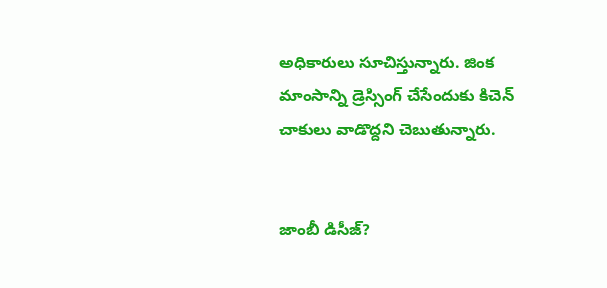అధికారులు సూచిస్తున్నారు. జింక మాంసాన్ని డ్రెస్సింగ్ చేసేందుకు కిచెన్ చాకులు వాడొద్దని చెబుతున్నారు.


జాంబీ డిసీజ్?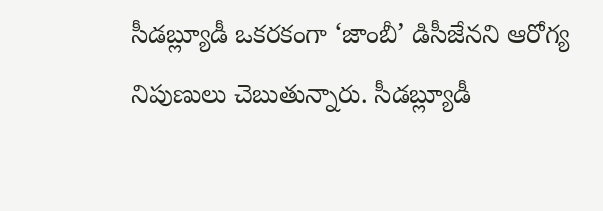సీడబ్ల్యూడీ ఒకరకంగా ‘జాంబీ’ డిసీజేనని ఆరోగ్య నిపుణులు చెబుతున్నారు. సీడబ్ల్యూడీ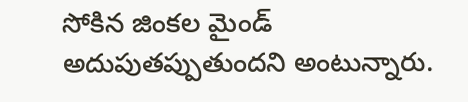సోకిన జింకల మైండ్ అదుపుతప్పుతుందని అంటున్నారు.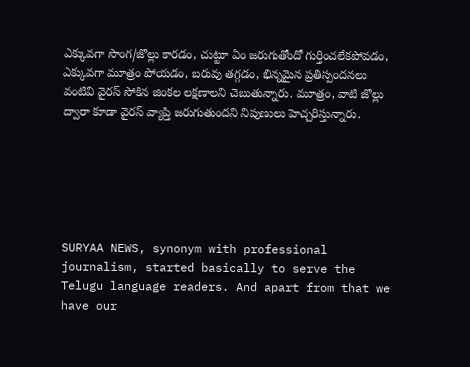ఎక్కువగా సొంగ/జొల్లు కారడం, చుట్టూ ఏం జరుగుతోందో గుర్తించలేకపోవడం, ఎక్కువగా మూత్రం పోయడం, బరువు తగ్గడం, భిన్నమైన ప్రతిస్పందనలు వంటివి వైరస్ సోకిన జింకల లక్షణాలని చెబుతున్నారు. మూత్రం, వాటి జొల్లు ద్వారా కూడా వైరస్ వ్యాప్తి జరుగుతుందని నిపుణులు హెచ్చరిస్తున్నారు.






SURYAA NEWS, synonym with professional journalism, started basically to serve the Telugu language readers. And apart from that we have our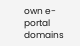own e-portal domains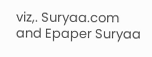viz,. Suryaa.com and Epaper Suryaa